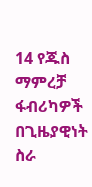14 የጁስ ማምረቻ ፋብሪካዎች በጊዜያዊነት ስራ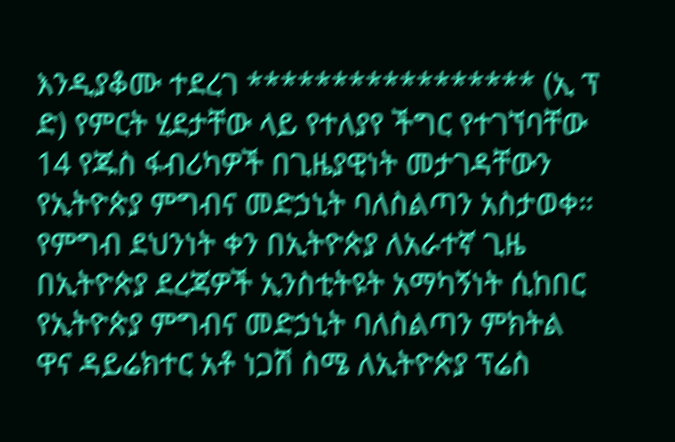እንዲያቆሙ ተደረገ ***************** (ኢ ፕ ድ) የምርት ሂደታቸው ላይ የተለያየ ችግር የተገኘባቸው 14 የጁስ ፋብሪካዎች በጊዜያዊነት መታገዳቸውን የኢትዮጵያ ምግብና መድኃኒት ባለስልጣን አስታወቀ። የምግብ ደህንነት ቀን በኢትዮጵያ ለአራተኛ ጊዜ በኢትዮጵያ ደረጃዎች ኢንስቲትዩት አማካኝነት ሲከበር የኢትዮጵያ ምግብና መድኃኒት ባለስልጣን ምክትል ዋና ዳይሬክተር አቶ ነጋሽ ስሜ ለኢትዮጵያ ፕሬስ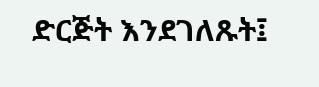ድርጅት እንደገለጹት፤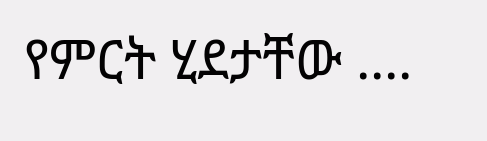የምርት ሂደታቸው ....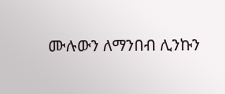ሙሉውን ለማንበብ ሊንኩን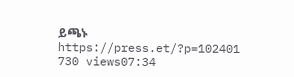ይጫኑ https://press.et/?p=102401 730 views07:34